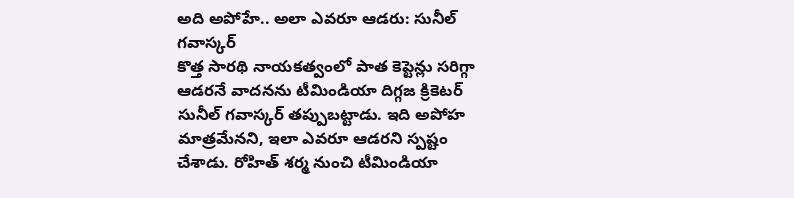అది అపోహే.. అలా ఎవరూ ఆడరు: సునీల్ గవాస్కర్
కొత్త సారథి నాయకత్వంలో పాత కెప్టెన్లు సరిగ్గా ఆడరనే వాదనను టీమిండియా దిగ్గజ క్రికెటర్ సునీల్ గవాస్కర్ తప్పుబట్టాడు. ఇది అపోహ మాత్రమేనని, ఇలా ఎవరూ ఆడరని స్పష్టం చేశాడు. రోహిత్ శర్మ నుంచి టీమిండియా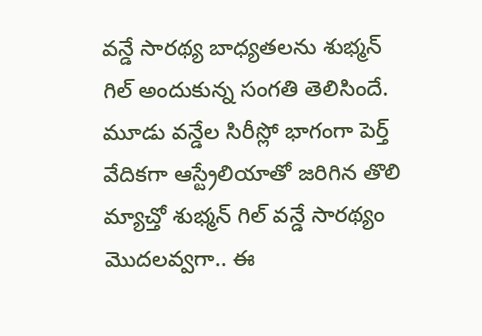వన్డే సారథ్య బాధ్యతలను శుభ్మన్ గిల్ అందుకున్న సంగతి తెలిసిందే. మూడు వన్డేల సిరీస్లో భాగంగా పెర్త్ వేదికగా ఆస్ట్రేలియాతో జరిగిన తొలి మ్యాచ్తో శుభ్మన్ గిల్ వన్డే సారథ్యం మొదలవ్వగా.. ఈ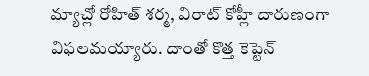మ్యాచ్లో రోహిత్ శర్మ, విరాట్ కోహ్లీ దారుణంగా విఫలమయ్యారు. దాంతో కొత్త కెప్టెన్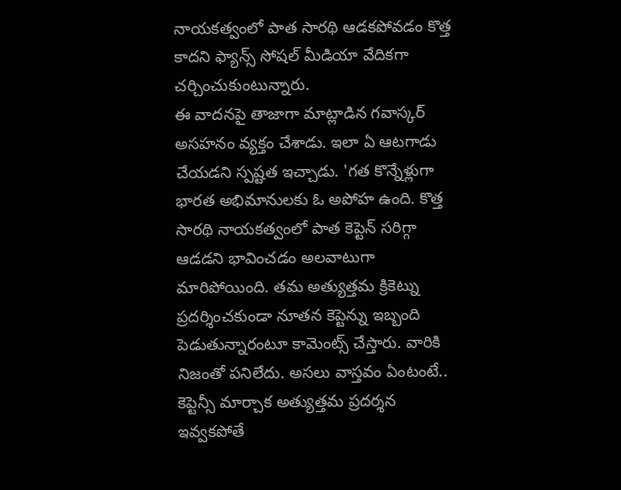నాయకత్వంలో పాత సారథి ఆడకపోవడం కొత్త కాదని ఫ్యాన్స్ సోషల్ మీడియా వేదికగా చర్చించుకుంటున్నారు.
ఈ వాదనపై తాజాగా మాట్లాడిన గవాస్కర్ అసహనం వ్యక్తం చేశాడు. ఇలా ఏ ఆటగాడు చేయడని స్పష్టత ఇచ్చాడు. 'గత కొన్నేళ్లుగా భారత అభిమానులకు ఓ అపోహ ఉంది. కొత్త సారథి నాయకత్వంలో పాత కెప్టెన్ సరిగ్గా ఆడడని భావించడం అలవాటుగా మారిపోయింది. తమ అత్యుత్తమ క్రికెట్ను ప్రదర్శించకుండా నూతన కెప్టెన్ను ఇబ్బంది పెడుతున్నారంటూ కామెంట్స్ చేస్తారు. వారికి నిజంతో పనిలేదు. అసలు వాస్తవం ఏంటంటే.. కెప్టెన్సీ మార్చాక అత్యుత్తమ ప్రదర్శన ఇవ్వకపోతే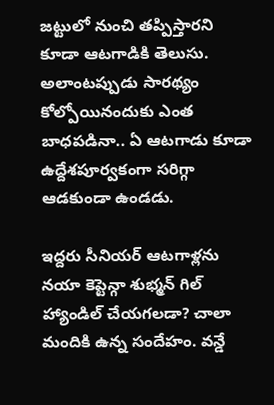జట్టులో నుంచి తప్పిస్తారని కూడా ఆటగాడికి తెలుసు. అలాంటప్పుడు సారథ్యం కోల్పోయినందుకు ఎంత బాధపడినా.. ఏ ఆటగాడు కూడా ఉద్దేశపూర్వకంగా సరిగ్గా ఆడకుండా ఉండడు.

ఇద్దరు సీనియర్ ఆటగాళ్లను నయా కెప్టెన్గా శుభ్మన్ గిల్ హ్యాండిల్ చేయగలడా? చాలా మందికి ఉన్న సందేహం. వన్డే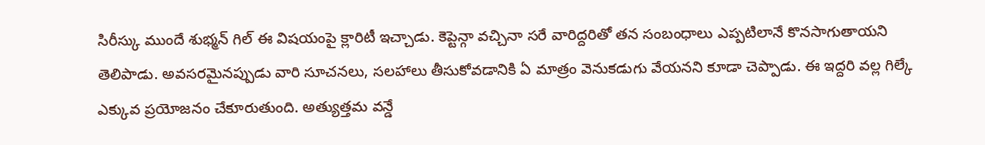సిరీస్కు ముందే శుభ్మన్ గిల్ ఈ విషయంపై క్లారిటీ ఇచ్చాడు. కెప్టెన్గా వచ్చినా సరే వారిద్దరితో తన సంబంధాలు ఎప్పటిలానే కొనసాగుతాయని తెలిపాడు. అవసరమైనప్పుడు వారి సూచనలు, సలహాలు తీసుకోవడానికి ఏ మాత్రం వెనుకడుగు వేయనని కూడా చెప్పాడు. ఈ ఇద్దరి వల్ల గిల్కే ఎక్కువ ప్రయోజనం చేకూరుతుంది. అత్యుత్తమ వన్డే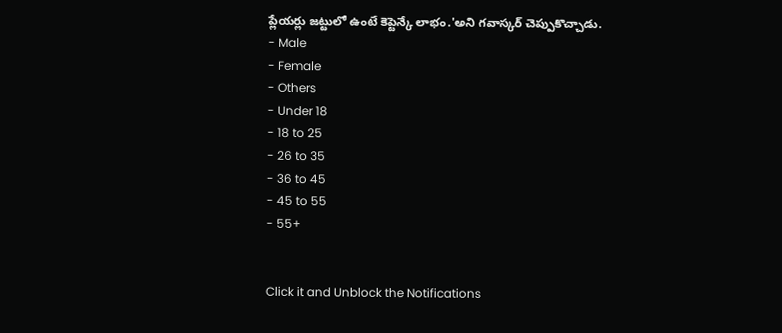ప్లేయర్లు జట్టులో ఉంటే కెప్టెన్కే లాభం.'అని గవాస్కర్ చెప్పుకొచ్చాడు.
- Male
- Female
- Others
- Under 18
- 18 to 25
- 26 to 35
- 36 to 45
- 45 to 55
- 55+


Click it and Unblock the Notifications